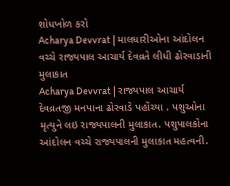શોધખોળ કરો
Acharya Devvrat | માલધારીઓના આંદોલન વચ્ચે રાજ્યપાલ આચાર્ય દેવવ્રતે લીધી ઢોરવાડાની મુલાકાત
Acharya Devvrat | રાજ્યપાલ આચાર્ય દેવવ્રતજી મનપાના ઢોરવાડે પહોંચ્યા . પશુઓના મૃત્યુને લઇ રાજ્યપાલની મુલાકાત. પશુપાલકોના આંદોલન વચ્ચે રાજ્યપાલની મુલાકાત મહત્વની.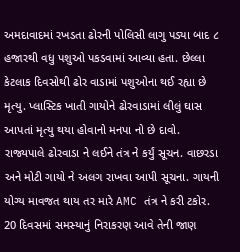અમદાવાદમાં રખડતા ઢોરની પોલિસી લાગુ પડ્યા બાદ ૮ હજારથી વધુ પશુઓ પકડવામાં આવ્યા હતા. છેલ્લા કેટલાક દિવસોથી ઢોર વાડામાં પશુઓના થઈ રહ્યા છે મૃત્યુ. પ્લાસ્ટિક ખાતી ગાયોને ઢોરવાડામાં લીલું ઘાસ આપતાં મૃત્યુ થયા હોવાનો મનપા નો છે દાવો. રાજ્યપાલે ઢોરવાડા ને લઈને તંત્ર ને કર્યું સૂચન. વાછરડા અને મોટી ગાયો ને અલગ રાખવા આપી સૂચના. ગાયની યોગ્ય માવજત થાય તર મારે AMC તંત્ર ને કરી ટકોર. 20 દિવસમાં સમસ્યાનું નિરાકરણ આવે તેની જાણ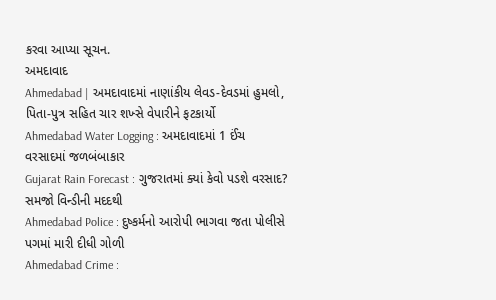કરવા આપ્યા સૂચન.
અમદાવાદ
Ahmedabad | અમદાવાદમાં નાણાંકીય લેવડ-દેવડમાં હુમલો, પિતા-પુત્ર સહિત ચાર શખ્સે વેપારીને ફટકાર્યો
Ahmedabad Water Logging : અમદાવાદમાં 1 ઈંચ વરસાદમાં જળબંબાકાર
Gujarat Rain Forecast : ગુજરાતમાં ક્યાં કેવો પડશે વરસાદ? સમજો વિન્ડીની મદદથી
Ahmedabad Police : દુષ્કર્મનો આરોપી ભાગવા જતા પોલીસે પગમાં મારી દીધી ગોળી
Ahmedabad Crime :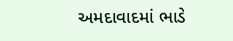અમદાવાદમાં ભાડે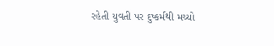રહેતી યુવતી પર દુષ્કર્મથી મચ્યો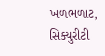ખળભળાટ, સિક્યુરીટી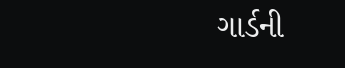ગાર્ડની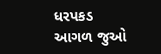ધરપકડ
આગળ જુઓ